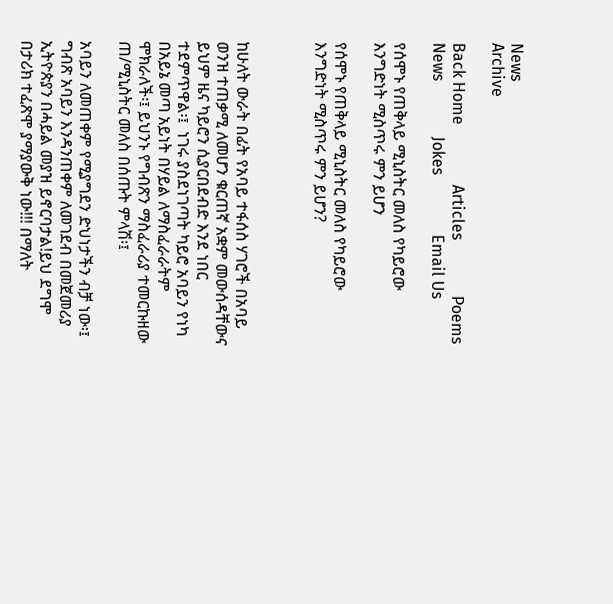News                                                      Archive

Back Home               Articles              Poems           News              Jokes               Email Us

የሰሞኑ የጠቅላይ ሚኒስትር መለስ የካይሮው እንግድነት ሚስጥሩ ምን ይሆን

የሰሞኑ የጠቅላይ ሚኒስትር መለስ የካይሮው እንግድነት ሚስጥሩ ምን ይሆን?



ከሁለት ውራት በፊት የአባይ ተፋሰስ ሃገሮች በአባይ ወንዝ ተጠቃሚ ለመሆን ቁርጠኛ አቋም መውሰዳቸውና ይህም ዜና ካይሮን ሲያርበደብድ እንደ ነበር ተደምጥዋል፡፤  ነገሩ ያስደነገጣት ካይሮ አባይን የነካ በአይኔ መጣ አይነት በሃይል ለማስፈራራትም ሞክራለች፡፤ ይህንኑ የግብጽን ማስፈራሪያ ተመርኩዘው  ጠ/ሚኒስትር መለስ በሰጡት ምላሽ፡፤

አባይን ለመጠቀም የሚያግደን ድህነታችን ብቻ ነው፡፤ ግብጽ አባይን እንዳንጠቀም ለመገደብ በመጀመሪያ ኢትዮጵያን በሓይል መያዝ ይኖርባታል!ይህ ደግሞ በታሪክ ተፈጽሞ ያማያውቅ ነው!!! በማለት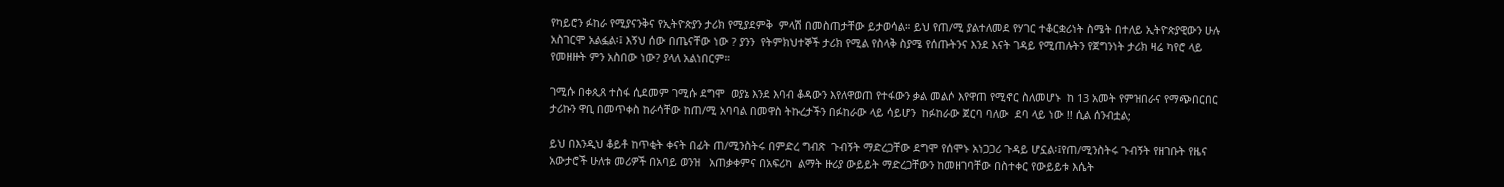የካይሮን ፉከራ የሚያናንቅና የኢትዮጵያን ታሪክ የሚያደምቅ  ምላሽ በመስጠታቸው ይታወሳል። ይህ የጠ/ሚ ያልተለመደ የሃገር ተቆርቋሪነት ስሜት በተለይ ኢትዮጵያዊውን ሁሉ አስገርሞ አልፏል፡፤ እኝህ ሰው በጤናቸው ነው ? ያንን  የትምክህተኞች ታሪክ የሚል የስላቅ ስያሜ የሰጡትንና እንደ እናት ገዳይ የሚጠሉትን የጀግንነት ታሪክ ዛሬ ካየሮ ላይ የመዘዙት ምን አስበው ነው? ያላለ አልነበርም።

ገሚሱ በቀጲጸ ተስፋ ሲደመም ገሚሱ ደግሞ  ወያኔ እንደ እባብ ቆዳውን እየለዋወጠ የተፋውን ቃል መልሶ እየዋጠ የሚኖር ስለመሆኑ  ከ 13 አመት የምዝበራና የማጭበርበር ታሪኩን ዋቢ በመጥቀስ ከራሳቸው ከጠ/ሚ አባባል በመዋስ ትኩረታችን በፉከራው ላይ ሳይሆን  ከፉከራው ጀርባ ባለው  ደባ ላይ ነው !! ሲል ሰንብቷል;

ይህ በእንዲህ ቆይቶ ከጥቂት ቀናት በፊት ጠ/ሚንስትሩ በምድረ ግብጽ  ጉብኝት ማድረጋቸው ደግሞ የሰሞኑ አነጋጋሪ ጉዳይ ሆኗል፡፤የጠ/ሚንስትሩ ጉብኝት የዘገቡት የዜና አውታሮች ሁለቱ መሪዎች በአባይ ወንዝ   አጠቃቀምና በአፍሪካ  ልማት ዙሪያ ውይይት ማድረጋቸውን ከመዘገባቸው በስተቀር የውይይቱ እሴት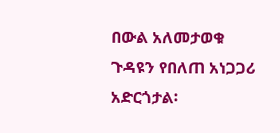በውል አለመታወቁ ጉዳዩን የበለጠ አነጋጋሪ አድርጎታል፡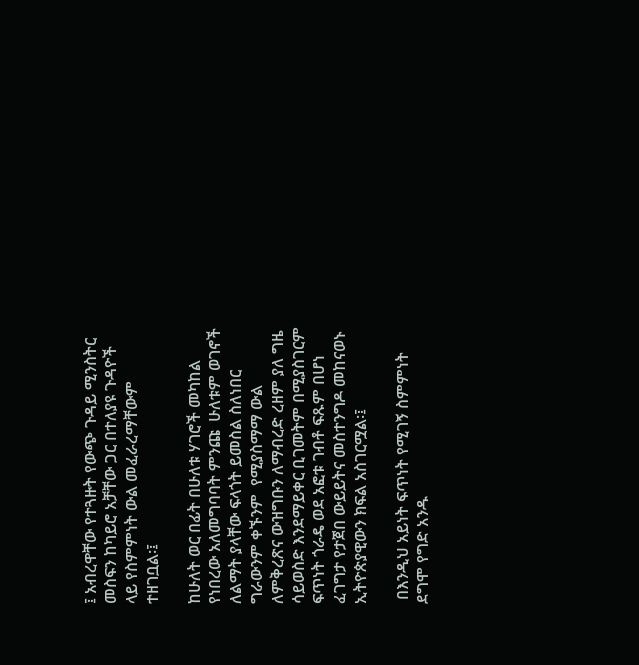፤ አብረዋቸው የተጓዙት የውጭ ጉዳይ ሚንስትር መስፍን ከካይሮ አቻቸው ጋር በተለያዩ ጉዳዮች ላይ የስምምነት ውል መፈራረማቸውም ተዘገቧል፡፤

ከሁለት ወር በፊት በሁለቱ ሃገሮች መካከል የነበረው አለመግባባት ምንጩ  ሁለቱም ወገኖች ለልማት ያላቸው ፍላጎት ይመስል ስለነበር  ግራውንም ቀኙንም  የሚያስማማ ውል ለምቅረጽና ውዝግቡን ለማብረድ ረዘም ያለ ግዜ ሳይወስድ እንደማይቀር ቢገመትም በሚያስገርም ፍጥነት ጎራዴ ወደ አፎቱ ገብቶ ፍጹም በሆነ ፈገግታ የታጀበ ውይይትና መስተንግዶ መከናወኑ ኢትዮጵያዊውን ክፍል አስገርሟል፡፤

 በእንዲህ አይነት ፍጥነት የሚገኝ ስምምነት ደግሞ የግድ አንዱ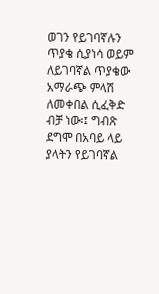ወገን የይገባኛሉን ጥያቄ ሲያነሳ ወይም ለይገባኛል ጥያቄው አማራጭ ምላሽ ለመቀበል ሲፈቅድ ብቻ ነው፡፤ ግብጽ ደግሞ በአባይ ላይ ያላትን የይገባኛል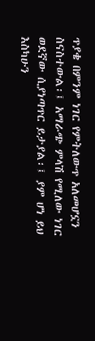ጥያቄ በምንም ነገር የምትለውጥ አለመሆኗን ስናስተውል፡፤ አማራጭ ምላሽ የሚለው ነገር ወደኛው ሲያነጣጥር ይታያል፡፤ ያም ሆነ ይህ እስካሁን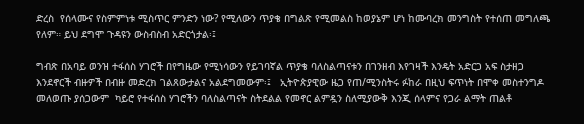ድረስ  የሰላሙና የስምምነቱ ሚስጥር ምንድን ነው? የሚለውን ጥያቄ በግልጽ የሚመልስ ከወያኔም ሆነ ከሙባረክ መንግስት የተሰጠ መግለጫ  የለም። ይህ ደግሞ ጉዳዩን ውስብስብ አድርጎታል፡፤

ግብጽ በአባይ ወንዝ ተፋሰስ ሃገሮች በየግዜው የሚነሳውን የይገባኛል ጥያቄ ባለስልጣናቱን በገንዘብ እየገዛች እንዴት አድርጋ አፍ ስታዘጋ እንደኖርች ብዙዎች በብዙ መድረክ ገልጸውታልና አልደግመውም፡፤   ኢትዮጵያዊው ዜጋ የጠ/ሚንስትሩ ፉከራ በዚህ ፍጥነት በሞቀ መስተንግዶ መለወጡ ያሰጋውም  ካይሮ የተፋሰስ ሃገሮችን ባለስልጣናት ስትደልል የመኖር ልምዷን ስለሚያውቅ እንጂ ሰላምና የጋራ ልማት ጠልቶ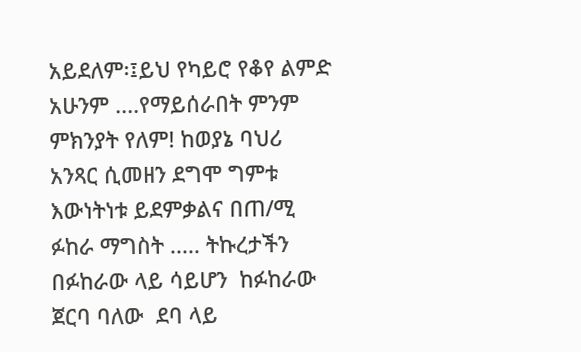አይደለም፡፤ይህ የካይሮ የቆየ ልምድ አሁንም ....የማይሰራበት ምንም ምክንያት የለም! ከወያኔ ባህሪ አንጻር ሲመዘን ደግሞ ግምቱ እውነትነቱ ይደምቃልና በጠ/ሚ ፉከራ ማግስት ..... ትኩረታችን በፉከራው ላይ ሳይሆን  ከፉከራው ጀርባ ባለው  ደባ ላይ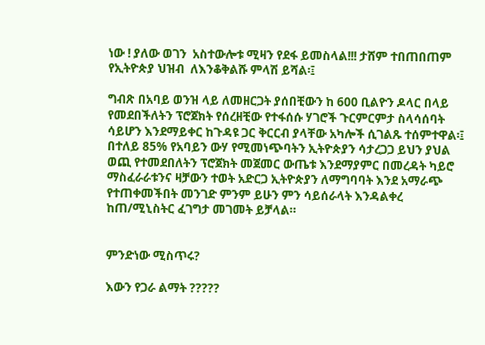ነው ! ያለው ወገን  አስተውሎቱ ሚዛን የደፋ ይመስላል!!! ታሸም ተበጠበጠም የኢትዮጵያ ህዝብ  ለእንቆቅልሹ ምላሽ ይሻል፡፤

ግብጽ በአባይ ወንዝ ላይ ለመዘርጋት ያሰበቺውን ከ 600 ቢልዮን ዶላር በላይ የመደበችለትን ፕሮጀክት የሰረዘቺው የተፋሰሱ ሃገሮች ጉርምርምታ ስላሳሰባት ሳይሆን እንደማይቀር ከጉዳዩ ጋር ቅርርብ ያላቸው አካሎች ሲገልጹ ተሰምተዋል፡፤ በተለይ 85% የአባይን ውሃ የሚመነጭባትን ኢትዮጵያን ሳታረጋጋ ይህን ያህል ወጪ የተመደበለትን ፕሮጀክት መጀመር ውጤቱ እንደማያምር በመረዳት ካይሮ ማስፈራራቱንና ዛቻውን ተወት አድርጋ ኢትዮጵያን ለማግባባት እንደ አማራጭ የተጠቀመችበት መንገድ ምንም ይሁን ምን ሳይሰራላት እንዳልቀረ ከጠ/ሚኒስትር ፈገግታ መገመት ይቻላል።


ምንድነው ሚስጥሩ?

እውን የጋራ ልማት ?????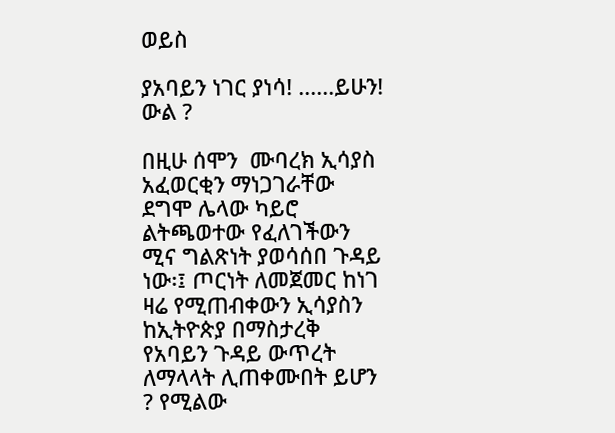ወይስ

ያአባይን ነገር ያነሳ! ......ይሁን!
ውል ?

በዚሁ ሰሞን  ሙባረክ ኢሳያስ አፈወርቂን ማነጋገራቸው ደግሞ ሌላው ካይሮ ልትጫወተው የፈለገችውን ሚና ግልጽነት ያወሳሰበ ጉዳይ ነው፡፤ ጦርነት ለመጀመር ከነገ ዛሬ የሚጠብቀውን ኢሳያስን ከኢትዮጵያ በማስታረቅ የአባይን ጉዳይ ውጥረት ለማላላት ሊጠቀሙበት ይሆን ? የሚልው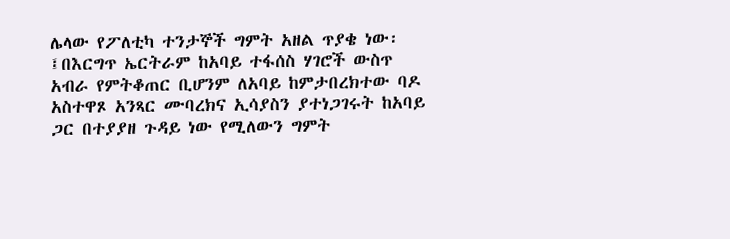ሌላው የፖለቲካ ተንታኞች ግምት አዘል ጥያቄ ነው፡፤በእርግጥ ኤርትራም ከአባይ ተፋሰስ ሃገሮች ውስጥ አብራ የምትቆጠር ቢሆንም ለአባይ ከምታበረክተው ባዶ አስተዋጾ አንጻር ሙባረክና ኢሳያስን ያተነጋገሩት ከአባይ ጋር በተያያዘ ጉዳይ ነው የሚለውን ግምት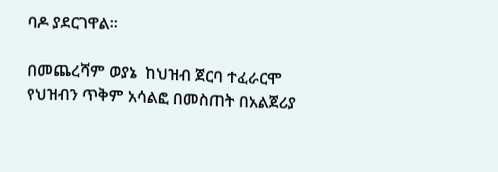ባዶ ያደርገዋል።

በመጨረሻም ወያኔ  ከህዝብ ጀርባ ተፈራርሞ የህዝብን ጥቅም አሳልፎ በመስጠት በአልጀሪያ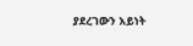ያደረገውን አይነት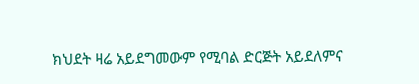ክህደት ዛሬ አይደግመውም የሚባል ድርጅት አይደለምና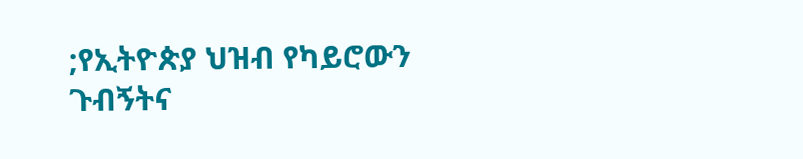;የኢትዮጵያ ህዝብ የካይሮውን ጉብኝትና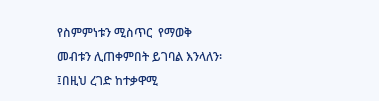የስምምነቱን ሚስጥር  የማወቅ መብቱን ሊጠቀምበት ይገባል እንላለን፡፤በዚህ ረገድ ከተቃዋሚ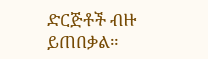ድርጅቶች ብዙ ይጠበቃል።